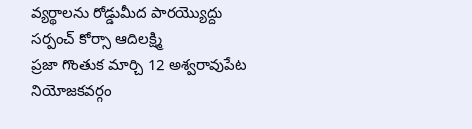వ్యర్థాలను రోడ్డుమీద పారయ్యొద్దు
సర్పంచ్ కోర్సా ఆదిలక్ష్మి
ప్రజా గొంతుక మార్చి 12 అశ్వరావుపేట నియోజకవర్గం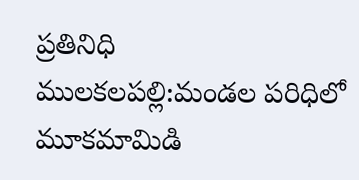ప్రతినిధి
ములకలపల్లి:మండల పరిధిలో మూకమామిడి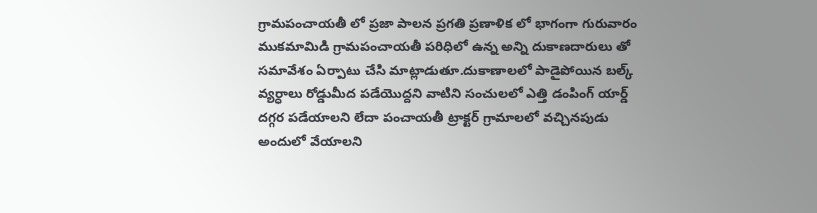గ్రామపంచాయతీ లో ప్రజా పాలన ప్రగతి ప్రణాళిక లో భాగంగా గురువారం ముకమామిడి గ్రామపంచాయతీ పరిధిలో ఉన్న అన్ని దుకాణదారులు తో సమావేశం ఏర్పాటు చేసి మాట్లాడుతూ.దుకాణాలలో పాడైపోయిన బల్క్ వ్యర్ధాలు రోడ్డుమీద పడేయొద్దని వాటిని సంచులలో ఎత్తి డంపింగ్ యార్డ్ దగ్గర పడేయాలని లేదా పంచాయతీ ట్రాక్టర్ గ్రామాలలో వచ్చినపుడు అందులో వేయాలని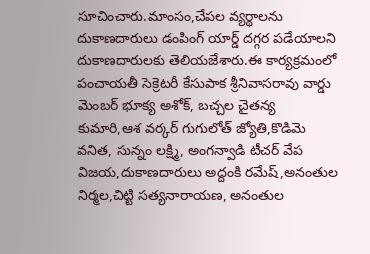సూచించారు.మాంసం,చేపల వ్యర్థాలను దుకాణదారులు డంపింగ్ యార్డ్ దగ్గర పడేయాలని దుకాణదారులకు తెలియజేశారు.ఈ కార్యక్రమంలో పంచాయతీ సెక్రెటరీ కేసుపాక శ్రీనివాసరావు వార్డు మెంబర్ భూక్య అశోక్, బచ్చల చైతన్య కుమారి,ఆశ వర్కర్ గుగులోత్ జ్యోతి,కొడిమె వనిత, సున్నం లక్ష్మి, అంగన్వాడి టీచర్ వేప విజయ,దుకాణదారులు అద్దంకి రమేష్,అనంతుల నిర్మల,చిట్టి సత్యనారాయణ, అనంతుల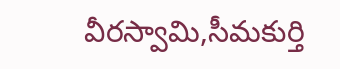వీరస్వామి,సీమకుర్తి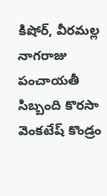కిషోర్, వీరమల్ల నాగరాజు పంచాయతీ సిబ్బంది కొరసా వెంకటేష్ కొండ్రం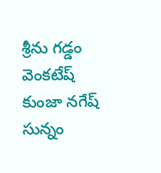శ్రీను గడ్డం వెంకటేష్ కుంజా నగేష్ సున్నం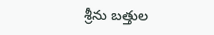శ్రీను బత్తుల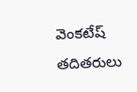వెంకటేష్ తదితరులు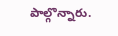పాల్గొన్నారు.